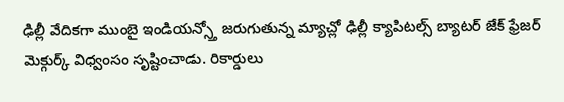ఢిల్లీ వేదికగా ముంబై ఇండియన్స్తో జరుగుతున్న మ్యాచ్లో ఢిల్లీ క్యాపిటల్స్ బ్యాటర్ జేక్ ఫ్రేజర్ మెక్గుర్క్ విధ్వంసం సృష్టించాడు. రికార్డులు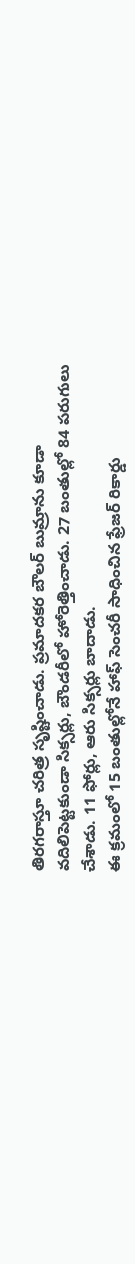తిరగరాస్తూ చరిత్ర సృష్టించాడు. ప్రమాదకర బౌలర్ బుమ్రాను కూడా వదిలిపెట్టకుండా సిక్సర్లు, బౌండరీలో హోరెత్తించాడు. 27 బంతుల్లో 84 పరుగులు చేశాడు. 11 ఫోర్లు, ఆరు సిక్సర్లు బాదాడు.
ఈ క్రమంలో 15 బంతుల్లోనే హాఫ్ సెంచరీ సాధించిన ఫ్రేజర్ రికార్డు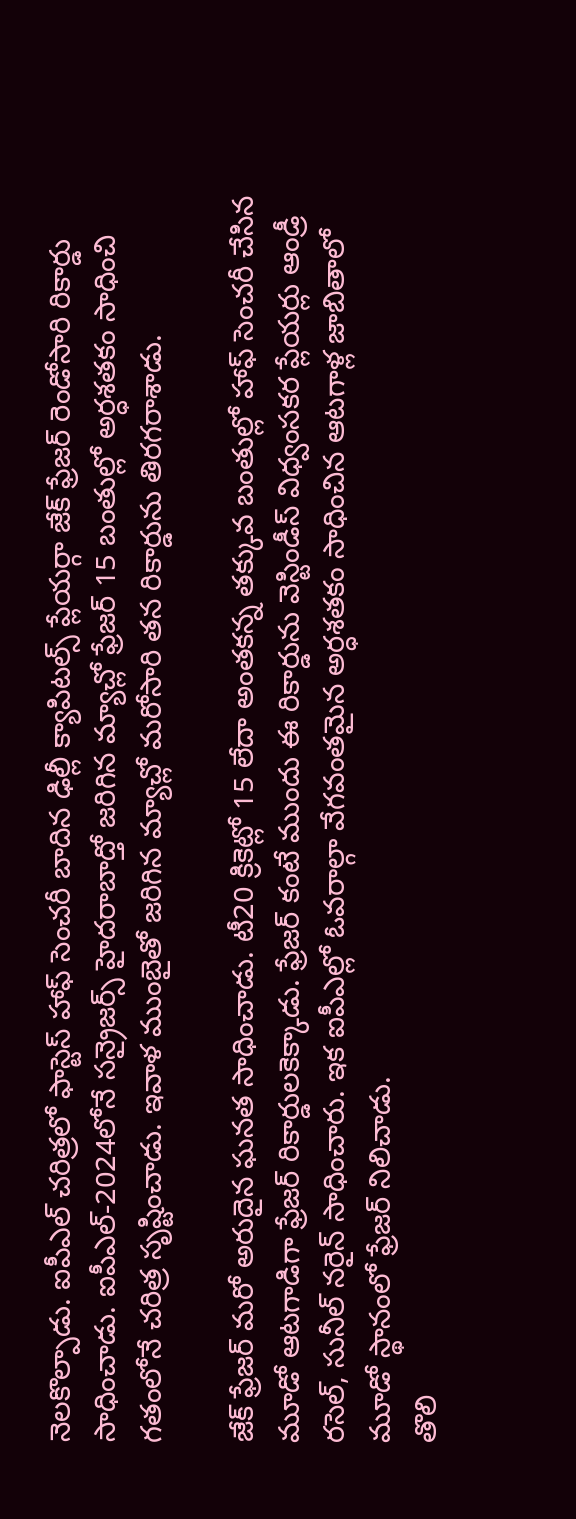నెలకొల్పాడు. ఐపీఎల్ చరిత్రలో ఫాస్టెస్ హాఫ్ సెంచరీ బాదిన ఢిల్లీ క్యాపిటల్స్ ప్లేయర్గా జేక్ ఫ్రేజర్ రెండోసారి రికార్డు సాధించాడు. ఐపీఎల్-2024లోనే సన్రైజర్స్ హైదరాబాద్తో జరిగిన మ్యాచ్లో ఫ్రేజర్ 15 బంతుల్లో అర్ధశతకం సాధించి గతంలోనే చరిత్ర సృష్టించాడు. ఇవాళ ముంబైతో జరిగిన మ్యాచ్లో మరోసారి తన రికార్డును తిరగరాశాడు.

జేక్ ఫ్రేజర్ మరో అరుదైన ఘనత సాధించాడు. టీ20 క్రికెట్లో 15 లేదా అంతకన్న తక్కువ బంతుల్లో హాఫ్ సెంచరీ చేసిన మూడో ఆటగాడిగా ఫ్రేజర్ రికార్డులకెక్కాడు. ఫ్రేజర్ కంటే ముందు ఈ రికార్డును వెస్టిండీస్ విధ్వంసకర ప్లేయర్లు ఆండ్రీ రసెల్, సునీల్ నరైన్ సాధించారు. ఇక ఐపీఎల్లో ఓవరాల్గా వేగవంతమైన అర్ధశతకం సాధించిన ఆటగాళ్ల జాబితాలో మూడో స్థానంలో ఫ్రేజర్ నిలిచాడు.
తొలి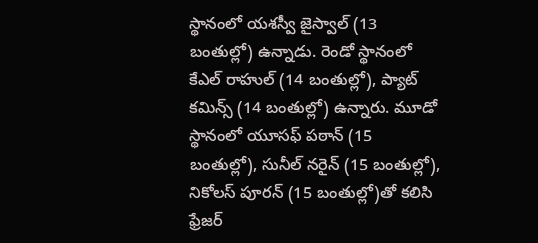స్థానంలో యశస్వీ జైస్వాల్ (13 బంతుల్లో) ఉన్నాడు. రెండో స్థానంలో కేఎల్ రాహుల్ (14 బంతుల్లో), ప్యాట్ కమిన్స్ (14 బంతుల్లో) ఉన్నారు. మూడో స్థానంలో యూసఫ్ పఠాన్ (15 బంతుల్లో), సునీల్ నరైన్ (15 బంతుల్లో), నికోలస్ పూరన్ (15 బంతుల్లో)తో కలిసి ఫ్రేజర్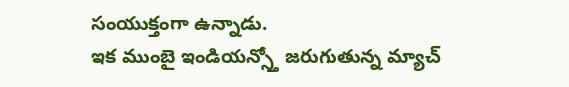సంయుక్తంగా ఉన్నాడు.
ఇక ముంబై ఇండియన్స్తో జరుగుతున్న మ్యాచ్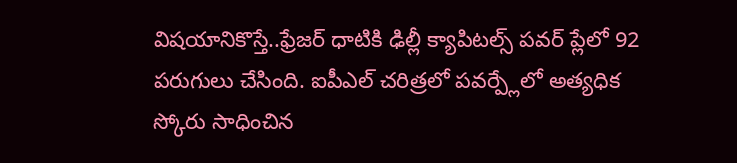విషయానికొస్తే..ఫ్రేజర్ ధాటికి ఢిల్లీ క్యాపిటల్స్ పవర్ ప్లేలో 92 పరుగులు చేసింది. ఐపీఎల్ చరిత్రలో పవర్ప్లేలో అత్యధిక స్కోరు సాధించిన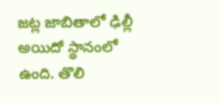జట్ల జాబితాలో ఢిల్లీ అయిదో స్థానంలో ఉంది. తొలి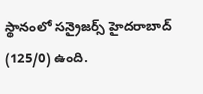స్థానంలో సన్రైజర్స్ హైదరాబాద్ (125/0) ఉంది.